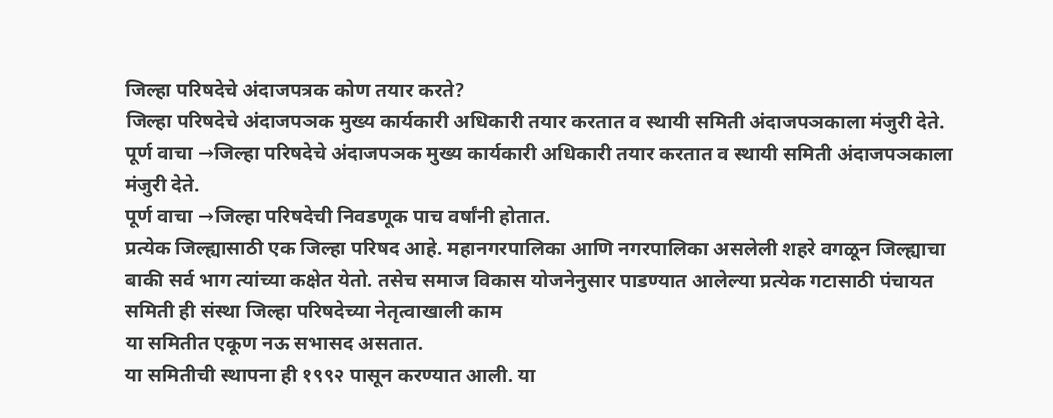जिल्हा परिषदेचे अंदाजपत्रक कोण तयार करते?
जिल्हा परिषदेचे अंदाजपञक मुख्य कार्यकारी अधिकारी तयार करतात व स्थायी समिती अंदाजपञकाला मंजुरी देते.
पूर्ण वाचा →जिल्हा परिषदेचे अंदाजपञक मुख्य कार्यकारी अधिकारी तयार करतात व स्थायी समिती अंदाजपञकाला मंजुरी देते.
पूर्ण वाचा →जिल्हा परिषदेची निवडणूक पाच वर्षांनी होतात.
प्रत्येक जिल्ह्यासाठी एक जिल्हा परिषद आहे. महानगरपालिका आणि नगरपालिका असलेली शहरे वगळून जिल्ह्याचा बाकी सर्व भाग त्यांच्या कक्षेत येतो. तसेच समाज विकास योजनेनुसार पाडण्यात आलेल्या प्रत्येक गटासाठी पंचायत समिती ही संस्था जिल्हा परिषदेच्या नेतृत्वाखाली काम
या समितीत एकूण नऊ सभासद असतात.
या समितीची स्थापना ही १९९२ पासून करण्यात आली. या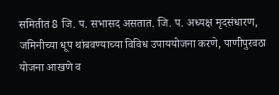समितीत 8 जि. प. सभासद असतात. जि. प. अध्यक्ष मृदसंधारण, जमिनीच्या धूप थांबवण्याच्या विविध उपाययोजना करणे, पाणीपुरवठा योजना आखणे व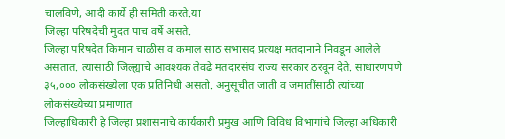चालविणे, आदी कार्ये ही समिती करते.या
जिल्हा परिषदेची मुदत पाच वर्षे असते.
जिल्हा परिषदेत किमान चाळीस व कमाल साठ सभासद प्रत्यक्ष मतदानाने निवडून आलेले असतात. त्यासाठी जिल्ह्याचे आवश्यक तेवढे मतदारसंघ राज्य सरकार ठरवून देते. साधारणपणे ३५,००० लोकसंख्येला एक प्रतिनिधी असतो. अनुसूचीत जाती व जमातींसाठी त्यांच्या लोकसंख्येच्या प्रमाणात
जिल्हाधिकारी हे जिल्हा प्रशासनाचे कार्यकारी प्रमुख आणि विविध विभागांचे जिल्हा अधिकारी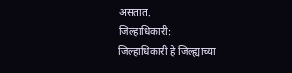असतात.
जिल्हाधिकारी:
जिल्हाधिकारी हे जिल्ह्याच्या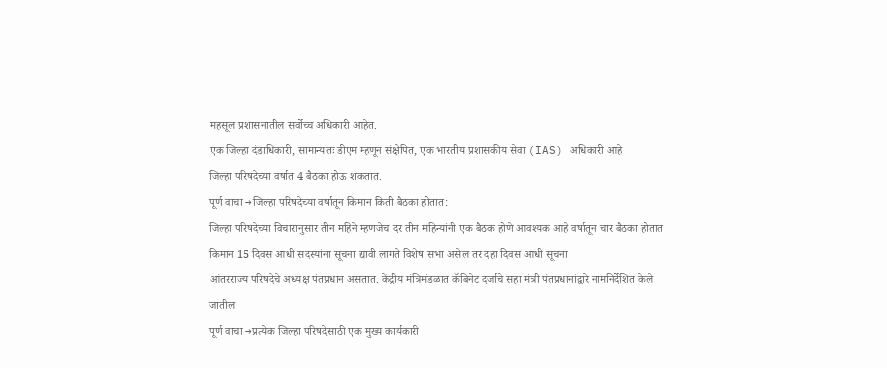महसूल प्रशासनातील सर्वोच्च अधिकारी आहेत.
एक जिल्हा दंडाधिकारी, सामान्यतः डीएम म्हणून संक्षेपित, एक भारतीय प्रशासकीय सेवा (IAS) अधिकारी आहे
जिल्हा परिषदेच्या वर्षात 4 बैठका होऊ शकतात.
पूर्ण वाचा →जिल्हा परिषदेच्या वर्षातून किमान किती बैठका होतात:
जिल्हा परिषदेच्या विचारानुसार तीन महिने म्हणजेच दर तीन महिन्यांनी एक बैठक होणे आवश्यक आहे वर्षातून चार बैठका होतात किमान 15 दिवस आधी सदस्यांना सूचना द्यावी लागते विशेष सभा असेल तर दहा दिवस आधी सूचना
आंतरराज्य परिषदेचे अध्यक्ष पंतप्रधान असतात. केंद्रीय मंत्रिमंडळात कॅबिनेट दर्जाचे सहा मंत्री पंतप्रधानांद्वारे नामनिर्देशित केले जातील
पूर्ण वाचा →प्रत्येक जिल्हा परिषदेसाठी एक मुख्य कार्यकारी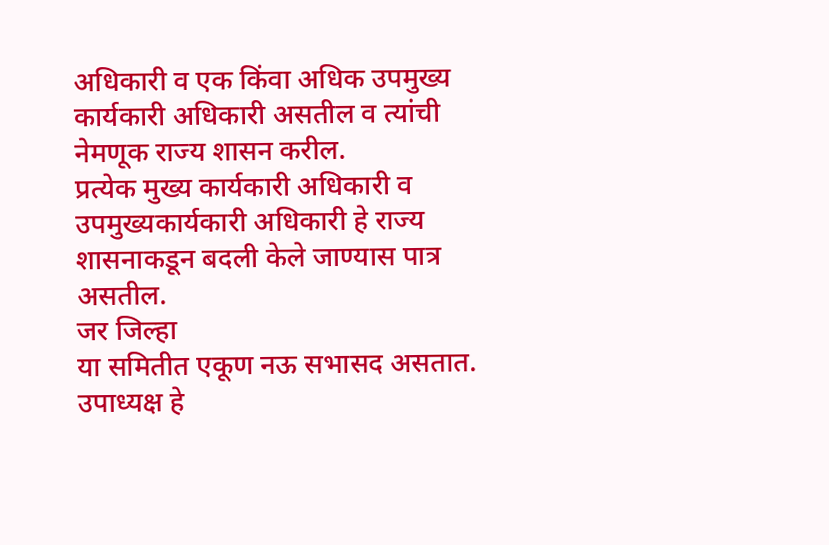अधिकारी व एक किंवा अधिक उपमुख्य कार्यकारी अधिकारी असतील व त्यांची नेमणूक राज्य शासन करील.
प्रत्येक मुख्य कार्यकारी अधिकारी व उपमुख्यकार्यकारी अधिकारी हे राज्य शासनाकडून बदली केले जाण्यास पात्र असतील.
जर जिल्हा
या समितीत एकूण नऊ सभासद असतात. उपाध्यक्ष हे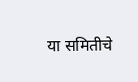या समितीचे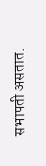सभापती असतात.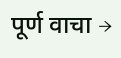पूर्ण वाचा →